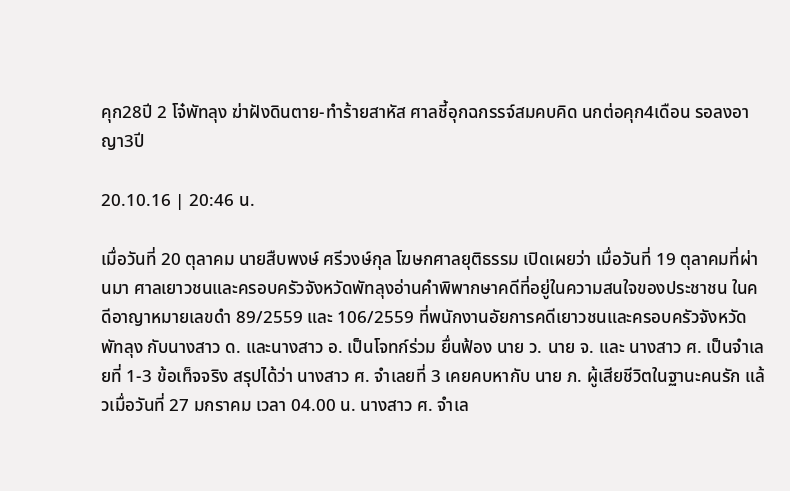คุก28ปี 2 โจ๋พัทลุง ฆ่าฝังดินตาย-ทำร้ายสาหัส ศาลชี้อุกฉกรรจ์สมคบคิด นกต่อคุก4เดือน รอลงอาญา3ปี

20.10.16 | 20:46 น.

เมื่อวันที่ 20 ตุลาคม นายสืบพงษ์ ศรีวงษ์กุล โฆษกศาลยุติธรรม เปิดเผยว่า เมื่อวันที่ 19 ตุลาคมที่ผ่านมา ศาลเยาวชนและครอบครัวจังหวัดพัทลุงอ่านคำพิพากษาคดีที่อยู่ในความสนใจของประชาชน ในคดีอาญาหมายเลขดำ 89/2559 และ 106/2559 ที่พนักงานอัยการคดีเยาวชนและครอบครัวจังหวัดพัทลุง กับนางสาว ด. และนางสาว อ. เป็นโจทก์ร่วม ยื่นฟ้อง นาย ว. นาย จ. และ นางสาว ศ. เป็นจำเลยที่ 1-3 ข้อเท็จจริง สรุปได้ว่า นางสาว ศ. จำเลยที่ 3 เคยคบหากับ นาย ภ. ผู้เสียชีวิตในฐานะคนรัก แล้วเมื่อวันที่ 27 มกราคม เวลา 04.00 น. นางสาว ศ. จำเล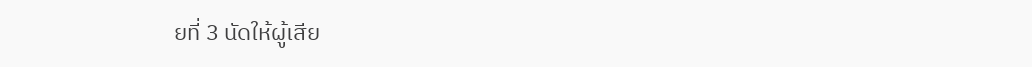ยที่ 3 นัดให้ผู้เสีย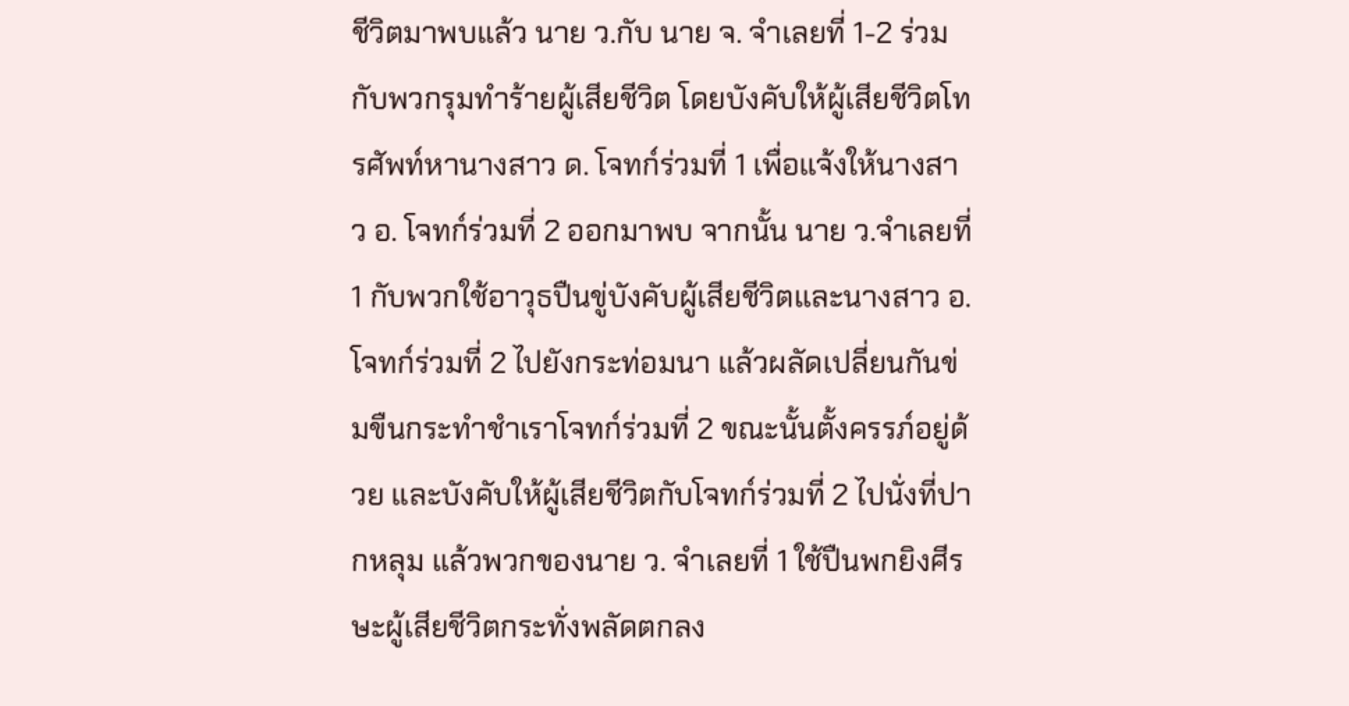ชีวิตมาพบแล้ว นาย ว.กับ นาย จ. จำเลยที่ 1-2 ร่วมกับพวกรุมทำร้ายผู้เสียชีวิต โดยบังคับให้ผู้เสียชีวิตโทรศัพท์หานางสาว ด. โจทก์ร่วมที่ 1 เพื่อแจ้งให้นางสาว อ. โจทก์ร่วมที่ 2 ออกมาพบ จากนั้น นาย ว.จำเลยที่ 1 กับพวกใช้อาวุธปืนขู่บังคับผู้เสียชีวิตและนางสาว อ. โจทก์ร่วมที่ 2 ไปยังกระท่อมนา แล้วผลัดเปลี่ยนกันข่มขืนกระทำชำเราโจทก์ร่วมที่ 2 ขณะนั้นตั้งครรภ์อยู่ด้วย และบังคับให้ผู้เสียชีวิตกับโจทก์ร่วมที่ 2 ไปนั่งที่ปากหลุม แล้วพวกของนาย ว. จำเลยที่ 1 ใช้ปืนพกยิงศีรษะผู้เสียชีวิตกระทั่งพลัดตกลง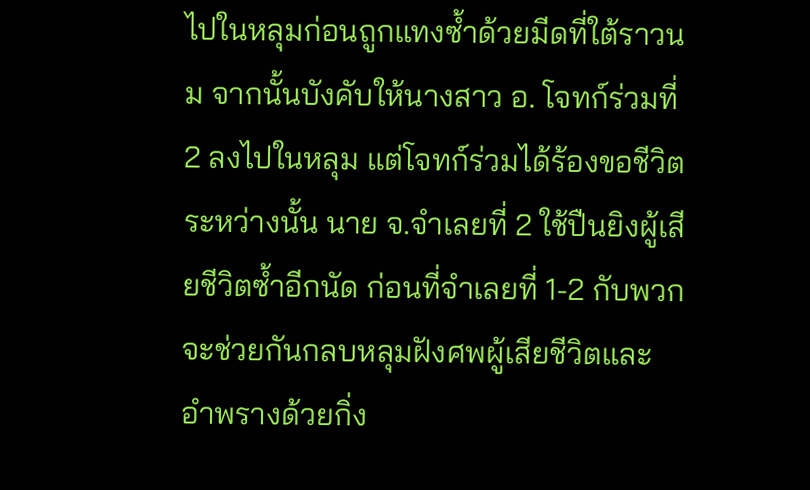ไปในหลุมก่อนถูกแทงซ้ำด้วยมีดที่ใต้ราวนม จากนั้นบังคับให้นางสาว อ. โจทก์ร่วมที่ 2 ลงไปในหลุม แต่โจทก์ร่วมได้ร้องขอชีวิต ระหว่างนั้น นาย จ.จำเลยที่ 2 ใช้ปืนยิงผู้เสียชีวิตซ้ำอีกนัด ก่อนที่จำเลยที่ 1-2 กับพวกจะช่วยกันกลบหลุมฝังศพผู้เสียชีวิตและอำพรางด้วยกิ่ง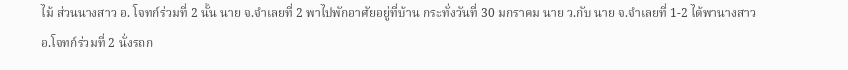ไม้ ส่วนนางสาว อ. โจทก์ร่วมที่ 2 นั้น นาย จ.จำเลยที่ 2 พาไปพักอาศัยอยู่ที่บ้าน กระทั่งวันที่ 30 มกราคม นาย ว.กับ นาย จ.จำเลยที่ 1-2 ได้พานางสาว อ.โจทก์ร่วมที่ 2 นั่งรถก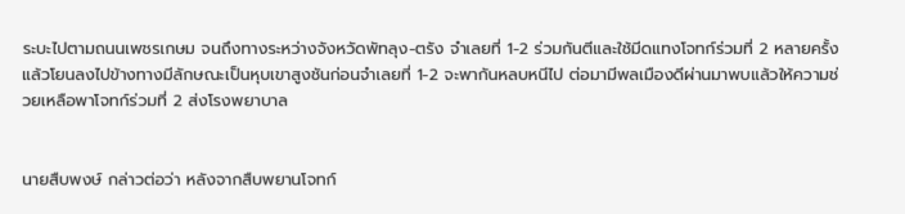ระบะไปตามถนนเพชรเกษม จนถึงทางระหว่างจังหวัดพัทลุง-ตรัง จำเลยที่ 1-2 ร่วมกันตีและใช้มีดแทงโจทก์ร่วมที่ 2 หลายครั้ง แล้วโยนลงไปข้างทางมีลักษณะเป็นหุบเขาสูงชันก่อนจำเลยที่ 1-2 จะพากันหลบหนีไป ต่อมามีพลเมืองดีผ่านมาพบแล้วให้ความช่วยเหลือพาโจทก์ร่วมที่ 2 ส่งโรงพยาบาล


นายสืบพงษ์ กล่าวต่อว่า หลังจากสืบพยานโจทก์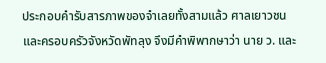ประกอบคำรับสารภาพของจำเลยทั้งสามแล้ว ศาลเยาวชนและครอบครัวจังหวัดพัทลุง จึงมีคำพิพากษาว่า นาย ว. และ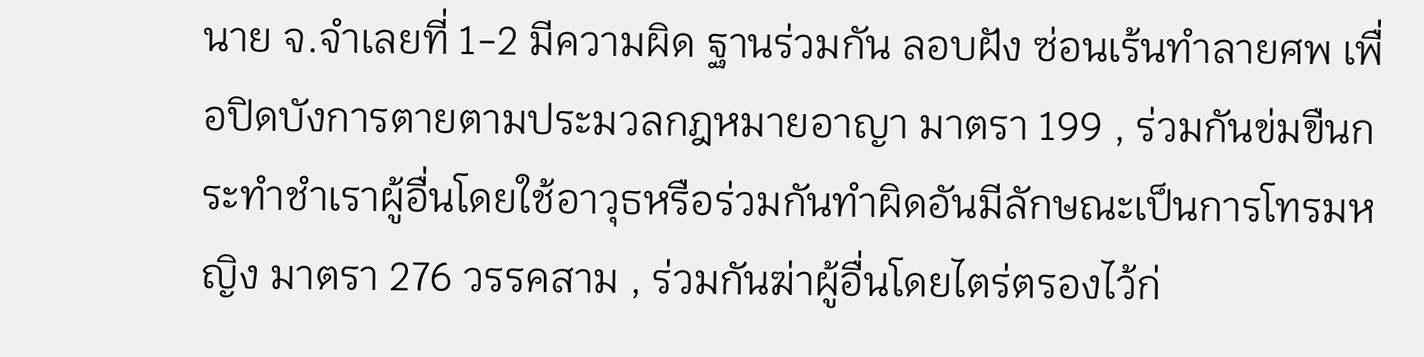นาย จ.จำเลยที่ 1-2 มีความผิด ฐานร่วมกัน ลอบฝัง ซ่อนเร้นทำลายศพ เพื่อปิดบังการตายตามประมวลกฎหมายอาญา มาตรา 199 , ร่วมกันข่มขืนกระทำชำเราผู้อื่นโดยใช้อาวุธหรือร่วมกันทำผิดอันมีลักษณะเป็นการโทรมหญิง มาตรา 276 วรรคสาม , ร่วมกันฆ่าผู้อื่นโดยไตร่ตรองไว้ก่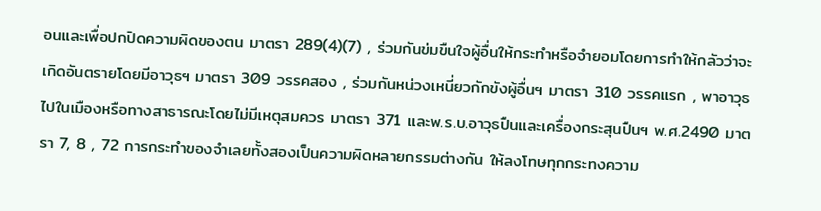อนและเพื่อปกปิดความผิดของตน มาตรา 289(4)(7) , ร่วมกันข่มขืนใจผู้อื่นให้กระทำหรือจำยอมโดยการทำให้กลัวว่าจะเกิดอันตรายโดยมีอาวุธฯ มาตรา 309 วรรคสอง , ร่วมกันหน่วงเหนี่ยวกักขังผู้อื่นฯ มาตรา 310 วรรคแรก , พาอาวุธไปในเมืองหรือทางสาธารณะโดยไม่มีเหตุสมควร มาตรา 371 และพ.ร.บ.อาวุธปืนและเครื่องกระสุนปืนฯ พ.ศ.2490 มาตรา 7, 8 , 72 การกระทำของจำเลยทั้งสองเป็นความผิดหลายกรรมต่างกัน ให้ลงโทษทุกกระทงความ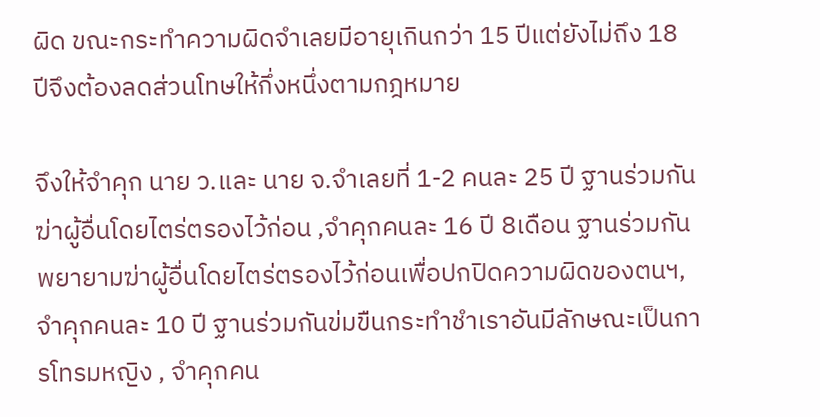ผิด ขณะกระทำความผิดจำเลยมีอายุเกินกว่า 15 ปีแต่ยังไม่ถึง 18 ปีจึงต้องลดส่วนโทษให้กึ่งหนึ่งตามกฎหมาย

จึงให้จำคุก นาย ว.และ นาย จ.จำเลยที่ 1-2 คนละ 25 ปี ฐานร่วมกันฆ่าผู้อื่นโดยไตร่ตรองไว้ก่อน ,จำคุกคนละ 16 ปี 8เดือน ฐานร่วมกันพยายามฆ่าผู้อื่นโดยไตร่ตรองไว้ก่อนเพื่อปกปิดความผิดของตนฯ, จำคุกคนละ 10 ปี ฐานร่วมกันข่มขืนกระทำชำเราอันมีลักษณะเป็นการโทรมหญิง , จำคุกคน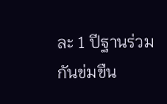ละ 1 ปีฐานร่วมกันข่มขืน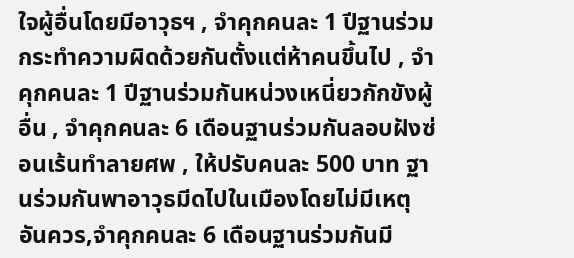ใจผู้อื่นโดยมีอาวุธฯ , จำคุกคนละ 1 ปีฐานร่วมกระทำความผิดด้วยกันตั้งแต่ห้าคนขึ้นไป , จำคุกคนละ 1 ปีฐานร่วมกันหน่วงเหนี่ยวกักขังผู้อื่น , จำคุกคนละ 6 เดือนฐานร่วมกันลอบฝังซ่อนเร้นทำลายศพ , ให้ปรับคนละ 500 บาท ฐานร่วมกันพาอาวุธมีดไปในเมืองโดยไม่มีเหตุอันควร,จำคุกคนละ 6 เดือนฐานร่วมกันมี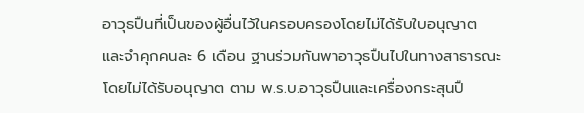อาวุธปืนที่เป็นของผู้อื่นไว้ในครอบครองโดยไม่ได้รับใบอนุญาต และจำคุกคนละ 6 เดือน ฐานร่วมกันพาอาวุธปืนไปในทางสาธารณะโดยไม่ได้รับอนุญาต ตาม พ.ร.บ.อาวุธปืนและเครื่องกระสุนปื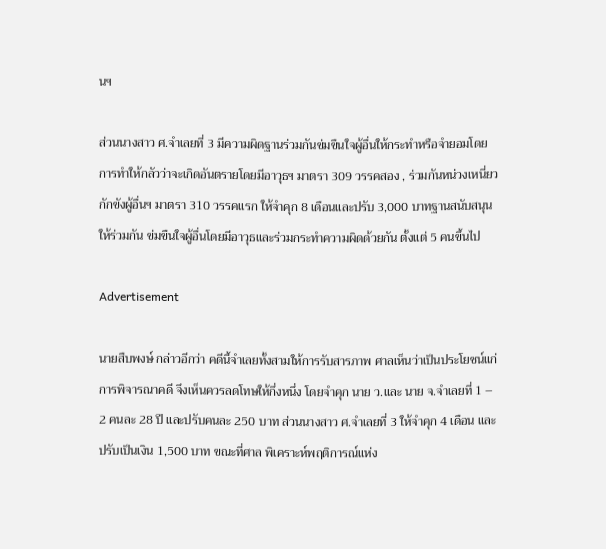นฯ

ส่วนนางสาว ศ.จำเลยที่ 3 มีความผิดฐานร่วมกันข่มขืนใจผู้อื่นให้กระทำหรือจำยอมโดยการทำให้กลัวว่าจะเกิดอันตรายโดยมีอาวุธฯ มาตรา 309 วรรคสอง , ร่วมกันหน่วงเหนี่ยวกักขังผู้อื่นฯ มาตรา 310 วรรคแรก ให้จำคุก 8 เดือนและปรับ 3,000 บาทฐานสนับสนุนให้ร่วมกัน ข่มขืนใจผู้อื่นโดยมีอาวุธและร่วมกระทำความผิดด้วยกัน ตั้งแต่ 5 คนขึ้นไป

Advertisement

นายสืบพงษ์ กล่าวอีกว่า คดีนี้จำเลยทั้งสามให้การรับสารภาพ ศาลเห็นว่าเป็นประโยชน์แก่การพิจารณาคดี จึงเห็นควรลดโทษให้กึ่งหนึ่ง โดยจำคุก นาย ว.และ นาย จ.จำเลยที่ 1 – 2 คนละ 28 ปี และปรับคนละ 250 บาท ส่วนนางสาว ศ.จำเลยที่ 3 ให้จำคุก 4 เดือน และปรับเป็นเงิน 1,500 บาท ขณะที่ศาล พิเคราะห์พฤติการณ์แห่ง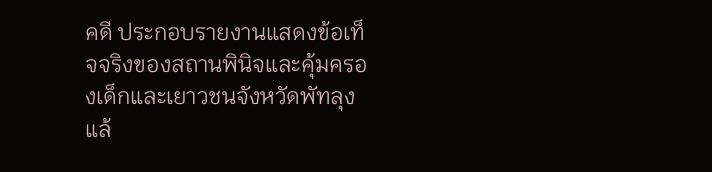คดี ประกอบรายงานแสดงข้อเท็จจริงของสถานพินิจและคุ้มครองเด็กและเยาวชนจังหวัดพัทลุงแล้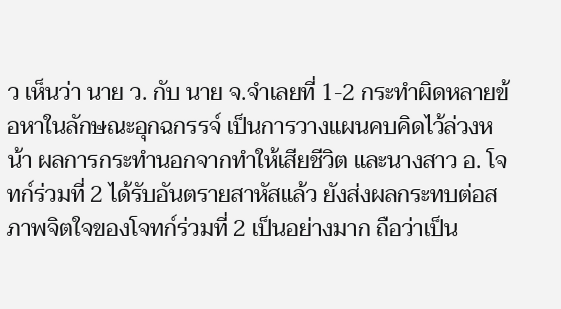ว เห็นว่า นาย ว. กับ นาย จ.จำเลยที่ 1-2 กระทำผิดหลายข้อหาในลักษณะอุกฉกรรจ์ เป็นการวางแผนคบคิดไว้ล่วงหน้า ผลการกระทำนอกจากทำให้เสียชีวิต และนางสาว อ. โจทก์ร่วมที่ 2 ได้รับอันตรายสาหัสแล้ว ยังส่งผลกระทบต่อสภาพจิตใจของโจทก์ร่วมที่ 2 เป็นอย่างมาก ถือว่าเป็น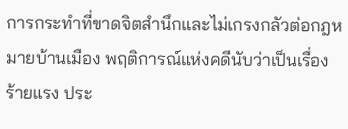การกระทำที่ขาดจิตสำนึกและไม่เกรงกลัวต่อกฎหมายบ้านเมือง พฤติการณ์แห่งคดีนับว่าเป็นเรื่องร้ายแรง ประ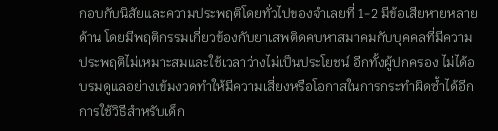กอบกับนิสัยและความประพฤติโดยทั่วไปของจำเลยที่ 1-2 มีข้อเสียหายหลายด้าน โดยมีพฤติกรรมเกี่ยวข้องกับยาเสพติดคบหาสมาคมกับบุคคลที่มีความประพฤติไม่เหมาะสมและใช้เวลาว่างไม่เป็นประโยชน์ อีกทั้งผู้ปกครอง ไม่ได้อบรมดูแลอย่างเข้มงวดทำให้มีความเสี่ยงหรือโอกาสในการกระทำผิดซ้ำได้อีก การใช้วิธีสำหรับเด็ก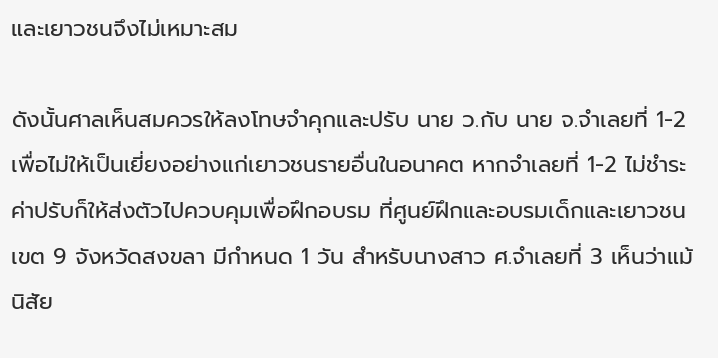และเยาวชนจึงไม่เหมาะสม

ดังนั้นศาลเห็นสมควรให้ลงโทษจำคุกและปรับ นาย ว.กับ นาย จ.จำเลยที่ 1-2 เพื่อไม่ให้เป็นเยี่ยงอย่างแก่เยาวชนรายอื่นในอนาคต หากจำเลยที่ 1-2 ไม่ชำระค่าปรับก็ให้ส่งตัวไปควบคุมเพื่อฝึกอบรม ที่ศูนย์ฝึกและอบรมเด็กและเยาวชนเขต 9 จังหวัดสงขลา มีกำหนด 1 วัน สำหรับนางสาว ศ.จำเลยที่ 3 เห็นว่าแม้นิสัย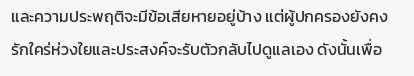และความประพฤติจะมีข้อเสียหายอยู่บ้าง แต่ผู้ปกครองยังคงรักใคร่ห่วงใยและประสงค์จะรับตัวกลับไปดูแลเอง ดังนั้นเพื่อ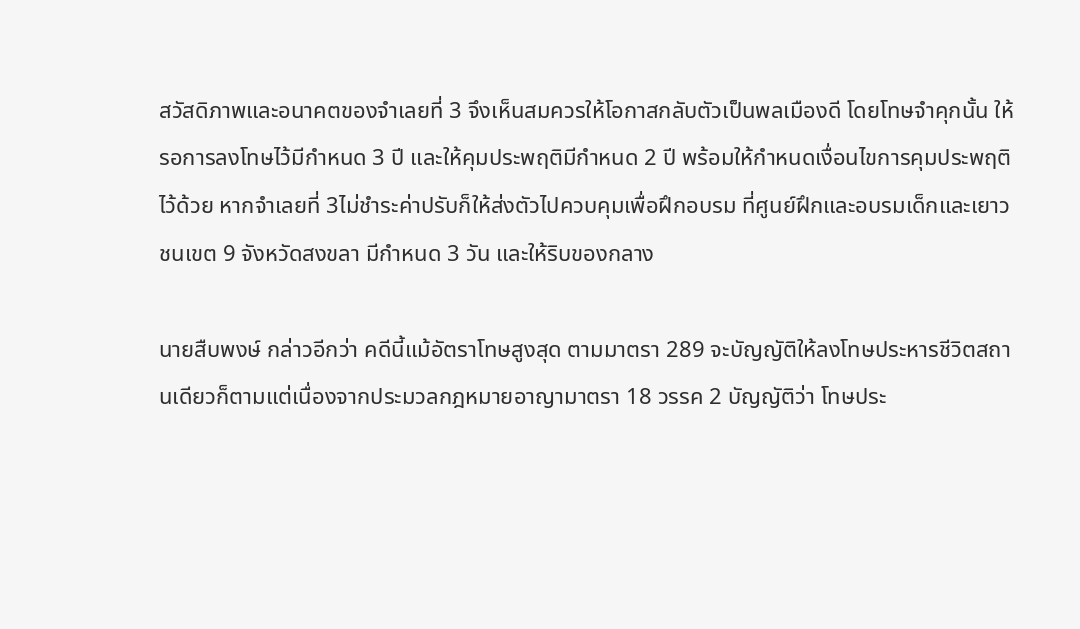สวัสดิภาพและอนาคตของจำเลยที่ 3 จึงเห็นสมควรให้โอกาสกลับตัวเป็นพลเมืองดี โดยโทษจำคุกนั้น ให้รอการลงโทษไว้มีกำหนด 3 ปี และให้คุมประพฤติมีกำหนด 2 ปี พร้อมให้กำหนดเงื่อนไขการคุมประพฤติไว้ด้วย หากจำเลยที่ 3ไม่ชำระค่าปรับก็ให้ส่งตัวไปควบคุมเพื่อฝึกอบรม ที่ศูนย์ฝึกและอบรมเด็กและเยาวชนเขต 9 จังหวัดสงขลา มีกำหนด 3 วัน และให้ริบของกลาง

นายสืบพงษ์ กล่าวอีกว่า คดีนี้แม้อัตราโทษสูงสุด ตามมาตรา 289 จะบัญญัติให้ลงโทษประหารชีวิตสถานเดียวก็ตามแต่เนื่องจากประมวลกฎหมายอาญามาตรา 18 วรรค 2 บัญญัติว่า โทษประ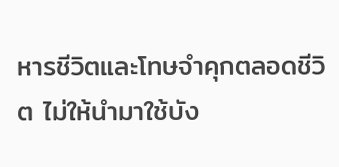หารชีวิตและโทษจำคุกตลอดชีวิต ไม่ให้นำมาใช้บัง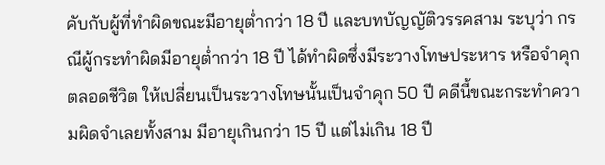คับกับผู้ที่ทำผิดขณะมีอายุต่ำกว่า 18 ปี และบทบัญญัติวรรคสาม ระบุว่า กรณีผู้กระทำผิดมีอายุต่ำกว่า 18 ปี ได้ทำผิดซึ่งมีระวางโทษประหาร หรือจำคุกตลอดชีวิต ให้เปลี่ยนเป็นระวางโทษนั้นเป็นจำคุก 50 ปี คดีนี้ขณะกระทำความผิดจำเลยทั้งสาม มีอายุเกินกว่า 15 ปี แต่ไม่เกิน 18 ปี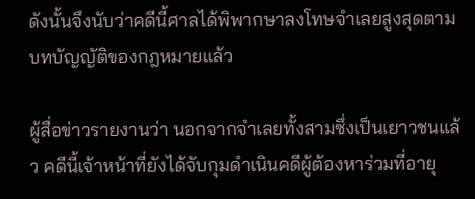ดังนั้นจึงนับว่าคดีนี้ศาลได้พิพากษาลงโทษจำเลยสูงสุดตามบทบัญญัติของกฎหมายแล้ว

ผู้สื่อข่าวรายงานว่า นอกจากจำเลยทั้งสามซึ่งเป็นเยาวชนแล้ว คดีนี้เจ้าหน้าที่ยังได้จับกุมดำเนินคดีผู้ต้องหาร่วมที่อายุ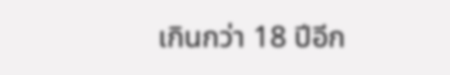เกินกว่า 18 ปีอีก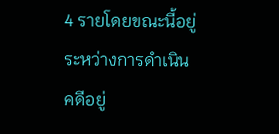4 รายโดยขณะนี้อยู่ระหว่างการดำเนินคดีอยู่